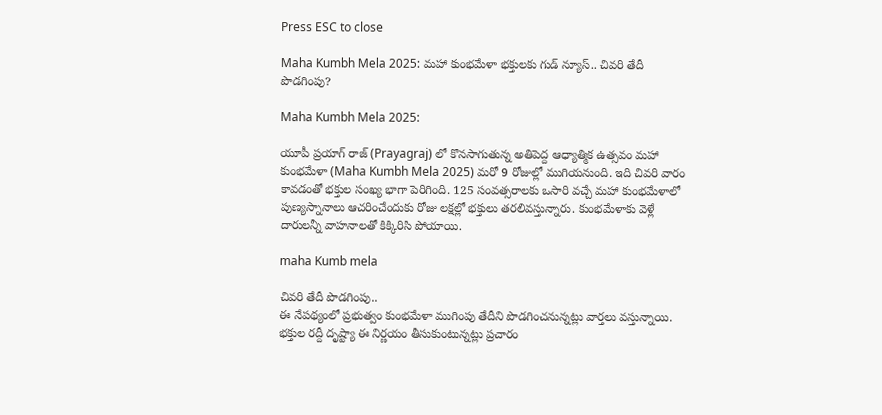Press ESC to close

Maha Kumbh Mela 2025: మహా కుంభమేళా భక్తులకు గుడ్ న్యూస్.. చివరి తేదీ పొడగింపు?

Maha Kumbh Mela 2025:

యూపీ ప్రయాగ్ రాజ్ (Prayagraj) లో కొనసాగుతున్న అతిపెద్ద ఆధ్యాత్మిక ఉత్సవం మహా కుంభమేళా (Maha Kumbh Mela 2025) మరో 9 రోజుల్లో ముగియనుంది. ఇది చివరి వారం కావడంతో భక్తుల సంఖ్య భాగా పెరిగింది. 125 సంవత్సరాలకు ఒసారి వచ్చే మహా కుంభమేళాలో పుణ్యస్నానాలు ఆచరించేందుకు రోజు లక్షల్లో భక్తులు తరలివస్తున్నారు. కుంభమేళాకు వెళ్లే దారులన్నీ వాహనాలతో కిక్కిరిసి పోయాయి.

maha Kumb mela

చివరి తేదీ పొడగింపు..
ఈ నేపథ్యంలో ప్రభుత్వం కుంభమేళా ముగింపు తేదీని పొడగించనున్నట్లు వార్తలు వస్తున్నాయి. భక్తుల రద్దీ దృష్ట్యా ఈ నిర్ణయం తీసుకుంటున్నట్లు ప్రచారం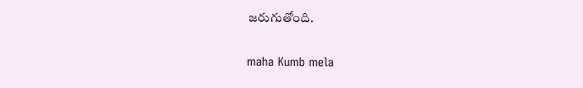జరుగుతోంది.

maha Kumb mela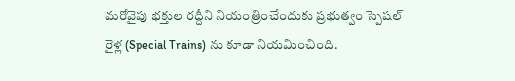మరోవైపు భక్తుల రద్దీని నియంత్రించేందుకు ప్రభుత్వం స్పెషల్ రైళ్ల (Special Trains) ను కూడా నియమించింది.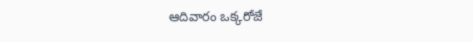ఆదివారం ఒక్కరోజే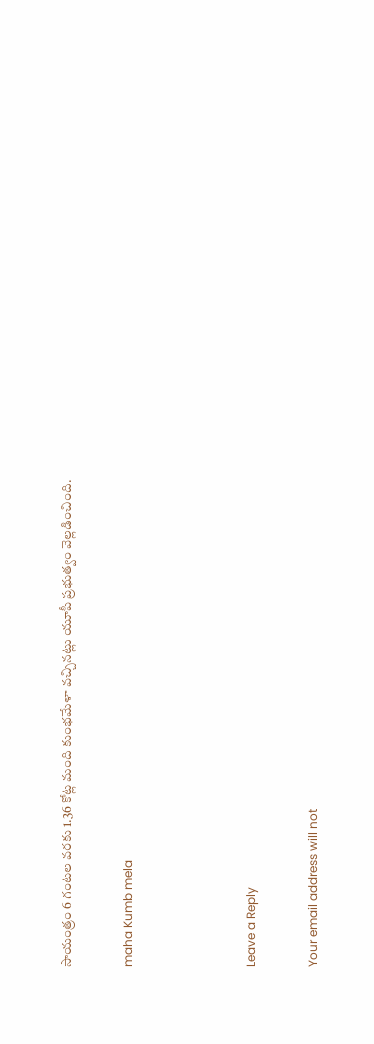సాయంత్రం 6 గంటల వరకు 1.36 కోట్ల మంది కుంభమేళా వచ్చినట్లు యూపీ ప్రభుత్వం వెల్లడించింది.

maha Kumb mela



Leave a Reply

Your email address will not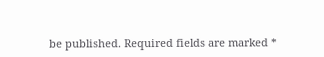be published. Required fields are marked *